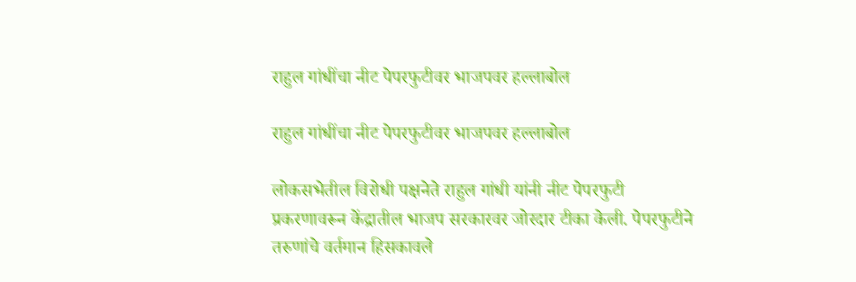राहुल गांधींचा नीट पेपरफुटीवर भाजपवर हल्लाबोल

राहुल गांधींचा नीट पेपरफुटीवर भाजपवर हल्लाबोल

लोकसभेतील विरोधी पक्षनेते राहुल गांधी यांनी नीट पेपरफुटी प्रकरणावरून केंद्रातील भाजप सरकारवर जोरदार टीका केली. पेपरफुटीने तरुणांचे वर्तमान हिसकावले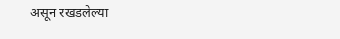असून रखडलेल्या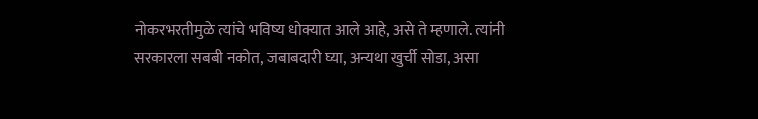नोकरभरतीमुळे त्यांचे भविष्य धोक्यात आले आहे, असे ते म्हणाले. त्यांनी सरकारला सबबी नकोत, जबाबदारी घ्या, अन्यथा खुर्ची सोडा, असा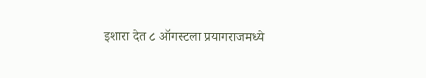इशारा देत ८ ऑगस्टला प्रयागराजमध्ये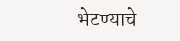भेटण्याचे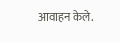आवाहन केले.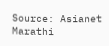Source: Asianet Marathi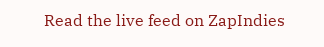Read the live feed on ZapIndies